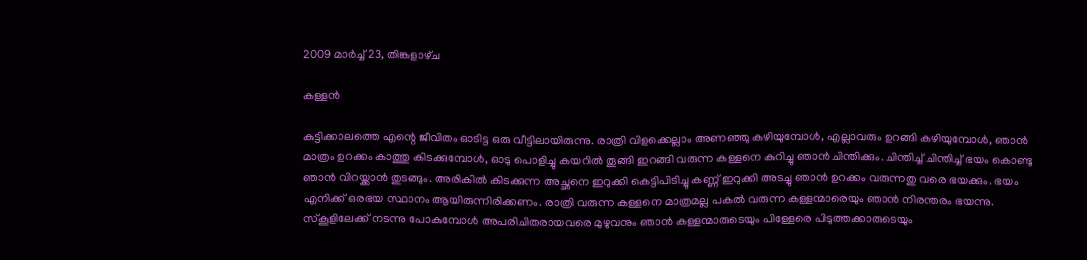2009 മാർച്ച് 23, തിങ്കളാഴ്‌ച

കള്ളന്‍

കുട്ടിക്കാലത്തെ എന്റെ ജീവിതം ഓടിട്ട ഒരു വീട്ടിലായിരുന്നു. രാത്രി വിളക്കെല്ലാം അണഞ്ഞു കഴിയുമ്പോള്‍, എല്ലാവരും ഉറങ്ങി കഴിയുമ്പോള്‍, ഞാന്‍ മാത്രം ഉറക്കം കാത്തു കിടക്കുമ്പോള്‍, ഓടു പൊളിച്ചു കയറില്‍ തൂങ്ങി ഇറങ്ങി വരുന്ന കള്ളനെ കുറിച്ചു ഞാന്‍ ചിന്തിക്കും. ചിന്തിച്ച് ചിന്തിച്ച് ഭയം കൊണ്ടു ഞാന്‍ വിറയ്ക്കാന്‍ തുടങ്ങും. അരികില്‍ കിടക്കുന്ന അച്ഛനെ ഇറുക്കി കെട്ടിപിടിച്ചു കണ്ണ്‌ ഇറുക്കി അടച്ചു ഞാന്‍ ഉറക്കം വരുന്നതു വരെ ഭയക്കും. ഭയം എനിക്ക് ഒരഭയ സ്ഥാനം ആയിരുന്നിരിക്കണം. രാത്രി വരുന്ന കള്ളനെ മാത്രമല്ല പകല്‍ വരുന്ന കള്ളന്മാരെയും ഞാന്‍ നിരന്തരം ഭയന്നു. സ്കൂളിലേക്ക് നടന്നു പോകുമ്പോള്‍ അപരിചിതരായവരെ മുഴുവനും ഞാന്‍ കള്ളന്മാരുടെയും പിള്ളേരെ പിടുത്തക്കാരുടെയും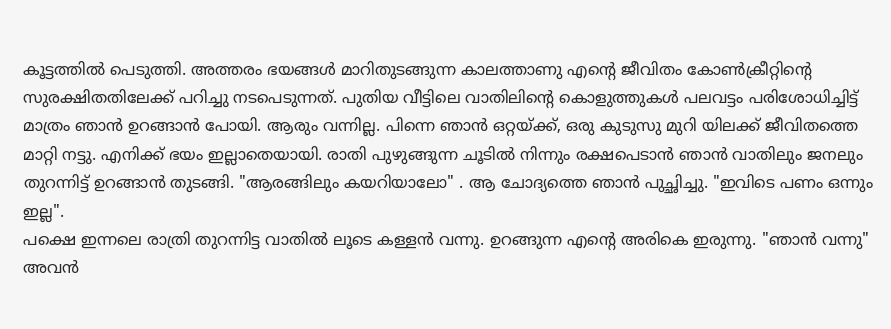കൂട്ടത്തില്‍ പെടുത്തി. അത്തരം ഭയങ്ങള്‍ മാറിതുടങ്ങുന്ന കാലത്താണു എന്റെ ജീവിതം കോണ്‍ക്രീറ്റിന്റെ സുരക്ഷിതതിലേക്ക് പറിച്ചു നടപെടുന്നത്. പുതിയ വീട്ടിലെ വാതിലിന്റെ കൊളുത്തുകള്‍ പലവട്ടം പരിശോധിച്ചിട്ട് മാത്രം ഞാന്‍ ഉറങ്ങാന്‍ പോയി. ആരും വന്നില്ല. പിന്നെ ഞാന്‍ ഒറ്റയ്ക്ക്, ഒരു കുടുസു മുറി യിലക്ക് ജീവിതത്തെ മാറ്റി നട്ടു. എനിക്ക് ഭയം ഇല്ലാതെയായി. രാതി പുഴുങ്ങുന്ന ചൂടില്‍ നിന്നും രക്ഷപെടാന്‍ ഞാന്‍ വാതിലും ജനലും തുറന്നിട്ട്‌ ഉറങ്ങാന്‍ തുടങ്ങി. "ആരങ്ങിലും കയറിയാലോ" . ആ ചോദ്യത്തെ ഞാന്‍ പുച്ഛിച്ചു. "ഇവിടെ പണം ഒന്നും ഇല്ല".
പക്ഷെ ഇന്നലെ രാത്രി തുറന്നിട്ട വാതില്‍ ലൂടെ കള്ളന്‍ വന്നു. ഉറങ്ങുന്ന എന്റെ അരികെ ഇരുന്നു. "ഞാന്‍ വന്നു" അവന്‍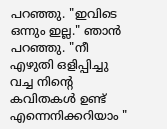പറഞ്ഞു. "ഇവിടെ ഒന്നും ഇല്ല." ഞാന്‍ പറഞ്ഞു. "നീ എഴുതി ഒളിപ്പിച്ചു വച്ച നിന്റെ കവിതകള്‍ ഉണ്ട് എന്നെനിക്കറിയാം "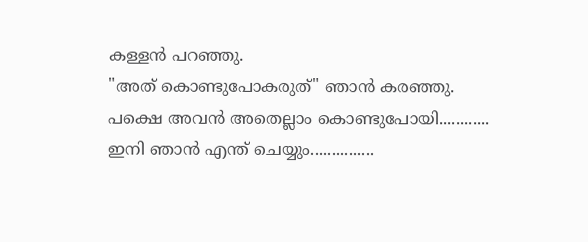കള്ളന്‍ പറഞ്ഞു.
"അത് കൊണ്ടുപോകരുത്" ഞാന്‍ കരഞ്ഞു.
പക്ഷെ അവന്‍ അതെല്ലാം കൊണ്ടുപോയി............
ഇനി ഞാന്‍ എന്ത് ചെയ്യും...............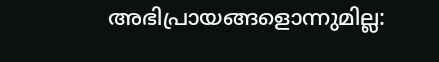അഭിപ്രായങ്ങളൊന്നുമില്ല: